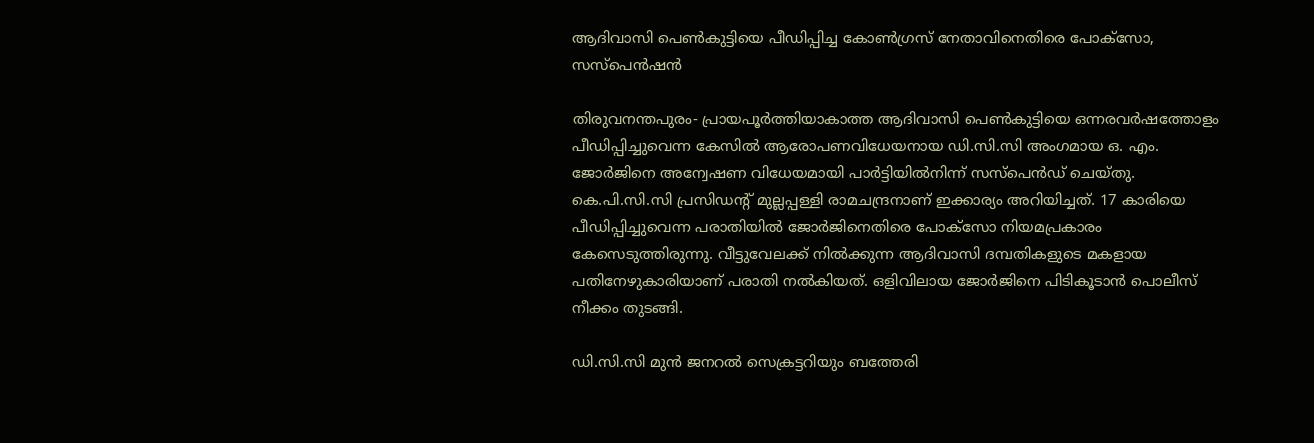ആദിവാസി പെണ്‍കുട്ടിയെ പീഡിപ്പിച്ച കോണ്‍ഗ്രസ് നേതാവിനെതിരെ പോക്‌സോ, സസ്‌പെന്‍ഷന്‍

തിരുവനന്തപുരം- പ്രായപൂര്‍ത്തിയാകാത്ത ആദിവാസി പെണ്‍കുട്ടിയെ ഒന്നരവര്‍ഷത്തോളം പീഡിപ്പിച്ചുവെന്ന കേസില്‍ ആരോപണവിധേയനായ ഡി.സി.സി അംഗമായ ഒ. എം. ജോര്‍ജിനെ അന്വേഷണ വിധേയമായി പാര്‍ട്ടിയില്‍നിന്ന് സസ്‌പെന്‍ഡ് ചെയ്തു. കെ.പി.സി.സി പ്രസിഡന്റ് മുല്ലപ്പള്ളി രാമചന്ദ്രനാണ് ഇക്കാര്യം അറിയിച്ചത്. 17 കാരിയെ പീഡിപ്പിച്ചുവെന്ന പരാതിയില്‍ ജോര്‍ജിനെതിരെ പോക്‌സോ നിയമപ്രകാരം കേസെടുത്തിരുന്നു. വീട്ടുവേലക്ക് നില്‍ക്കുന്ന ആദിവാസി ദമ്പതികളുടെ മകളായ പതിനേഴുകാരിയാണ് പരാതി നല്‍കിയത്. ഒളിവിലായ ജോര്‍ജിനെ പിടികൂടാന്‍ പൊലീസ് നീക്കം തുടങ്ങി.

ഡി.സി.സി മുന്‍ ജനറല്‍ സെക്രട്ടറിയും ബത്തേരി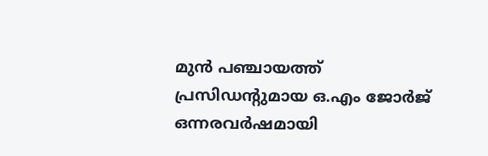മുന്‍ പഞ്ചായത്ത് പ്രസിഡന്റുമായ ഒ.എം ജോര്‍ജ് ഒന്നരവര്‍ഷമായി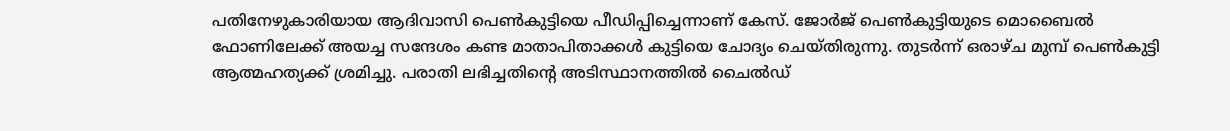പതിനേഴുകാരിയായ ആദിവാസി പെണ്‍കുട്ടിയെ പീഡിപ്പിച്ചെന്നാണ് കേസ്. ജോര്‍ജ് പെണ്‍കുട്ടിയുടെ മൊബൈല്‍ ഫോണിലേക്ക് അയച്ച സന്ദേശം കണ്ട മാതാപിതാക്കള്‍ കുട്ടിയെ ചോദ്യം ചെയ്തിരുന്നു. തുടര്‍ന്ന് ഒരാഴ്ച മുമ്പ് പെണ്‍കുട്ടി ആത്മഹത്യക്ക് ശ്രമിച്ചു. പരാതി ലഭിച്ചതിന്റെ അടിസ്ഥാനത്തില്‍ ചൈല്‍ഡ്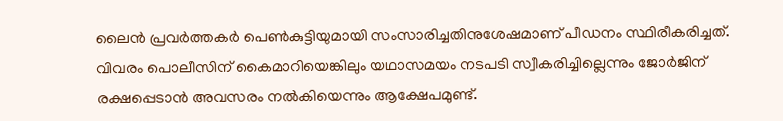ലൈന്‍ പ്രവര്‍ത്തകര്‍ പെണ്‍കുട്ടിയുമായി സംസാരിച്ചതിനുശേഷമാണ് പീഡനം സ്ഥിരീകരിച്ചത്. വിവരം പൊലീസിന് കൈമാറിയെങ്കിലും യഥാസമയം നടപടി സ്വീകരിച്ചില്ലെന്നും ജോര്‍ജിന് രക്ഷപ്പെടാന്‍ അവസരം നല്‍കിയെന്നും ആക്ഷേപമുണ്ട്.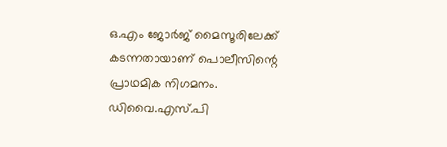ഒ.എം ജോര്‍ജ് മൈസൂരിലേക്ക് കടന്നതായാണ് പൊലീസിന്റെ പ്രാഥമിക നിഗമനം. ഡിവൈ.എസ്.പി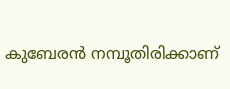കുബേരന്‍ നമ്പൂതിരിക്കാണ്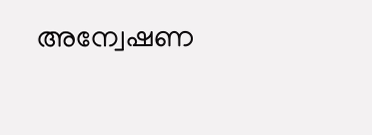അന്വേഷണ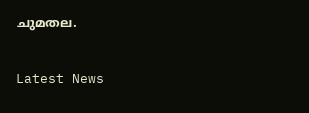ചുമതല.


Latest News